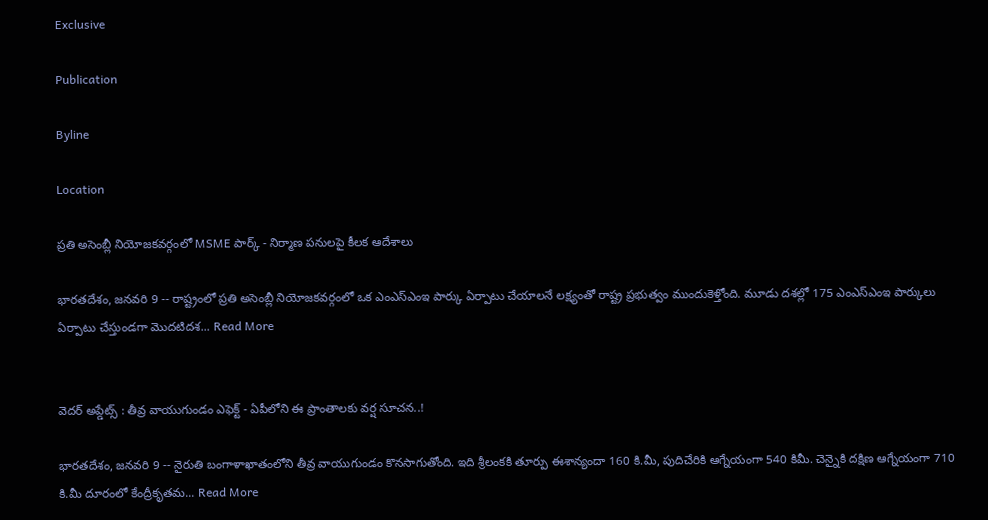Exclusive

Publication

Byline

Location

ప్రతి అసెంబ్లీ నియోజకవర్గంలో MSME పార్క్ - నిర్మాణ పనులపై కీలక ఆదేశాలు

భారతదేశం, జనవరి 9 -- రాష్ట్రంలో ప్రతి అసెంబ్లీ నియోజకవర్గంలో ఒక ఎంఎస్ఎంఇ పార్కు ఏర్పాటు చేయాలనే లక్ష్యంతో రాష్ట్ర ప్రభుత్వం ముందుకెళ్తోంది. మూడు దశల్లో 175 ఎంఎస్ఎంఇ పార్కులు ఏర్పాటు చేస్తుండగా మొదటిదశ... Read More


వెదర్ అప్డేట్స్ : తీవ్ర వాయుగుండం ఎఫెక్ట్ - ఏపీలోని ఈ ప్రాంతాలకు వర్ష సూచన..!

భారతదేశం, జనవరి 9 -- నైరుతి బంగాళాఖాతంలోని తీవ్ర వాయుగుండం కొనసాగుతోంది. ఇది శ్రీలంకకి తూర్పు ఈశాన్యందా 160 కి.మీ, పుదిచేరికి ఆగ్నేయంగా 540 కిమీ. చెన్నైకి దక్షిణ ఆగ్నేయంగా 710 కి.మీ దూరంలో కేంద్రీకృతమ... Read More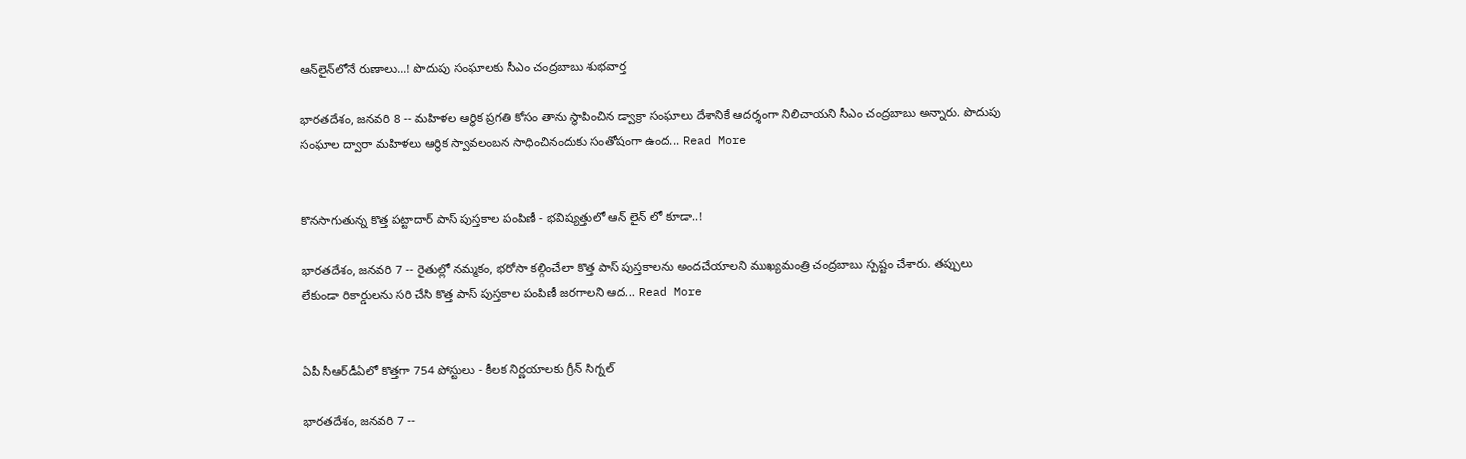ఆన్‌లైన్‌లోనే రుణాలు...! పొదుపు సంఘాలకు సీఎం చంద్రబాబు శుభవార్త

భారతదేశం, జనవరి 8 -- మహిళల ఆర్థిక ప్రగతి కోసం తాను స్థాపించిన డ్వాక్రా సంఘాలు దేశానికే ఆదర్శంగా నిలిచాయని సీఎం చంద్రబాబు అన్నారు. పొదుపు సంఘాల ద్వారా మహిళలు ఆర్థిక స్వావలంబన సాధించినందుకు సంతోషంగా ఉంద... Read More


కొనసాగుతున్న కొత్త పట్టాదార్ పాస్ పుస్తకాల పంపిణీ - భవిష్యత్తులో ఆన్ లైన్ లో కూడా..!

భారతదేశం, జనవరి 7 -- రైతుల్లో నమ్మకం, భరోసా కల్గించేలా కొత్త పాస్ పుస్తకాలను అందచేయాలని ముఖ్యమంత్రి చంద్రబాబు స్పష్టం చేశారు. తప్పులు లేకుండా రికార్డులను సరి చేసి కొత్త పాస్ పుస్తకాల పంపిణీ జరగాలని ఆద... Read More


ఏపీ సీఆర్‌డీఏలో కొత్తగా 754 పోస్టులు - కీలక నిర్ణయాలకు గ్రీన్ సిగ్నల్

భారతదేశం, జనవరి 7 --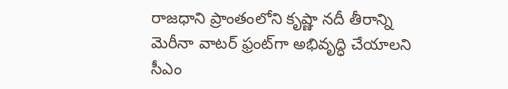రాజధాని ప్రాంతంలోని కృష్ణా నదీ తీరాన్ని మెరీనా వాటర్ ఫ్రంట్‌గా అభివృద్ధి చేయాలని సీఎం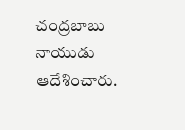చంద్రబాబు నాయుడు ఆదేశించారు.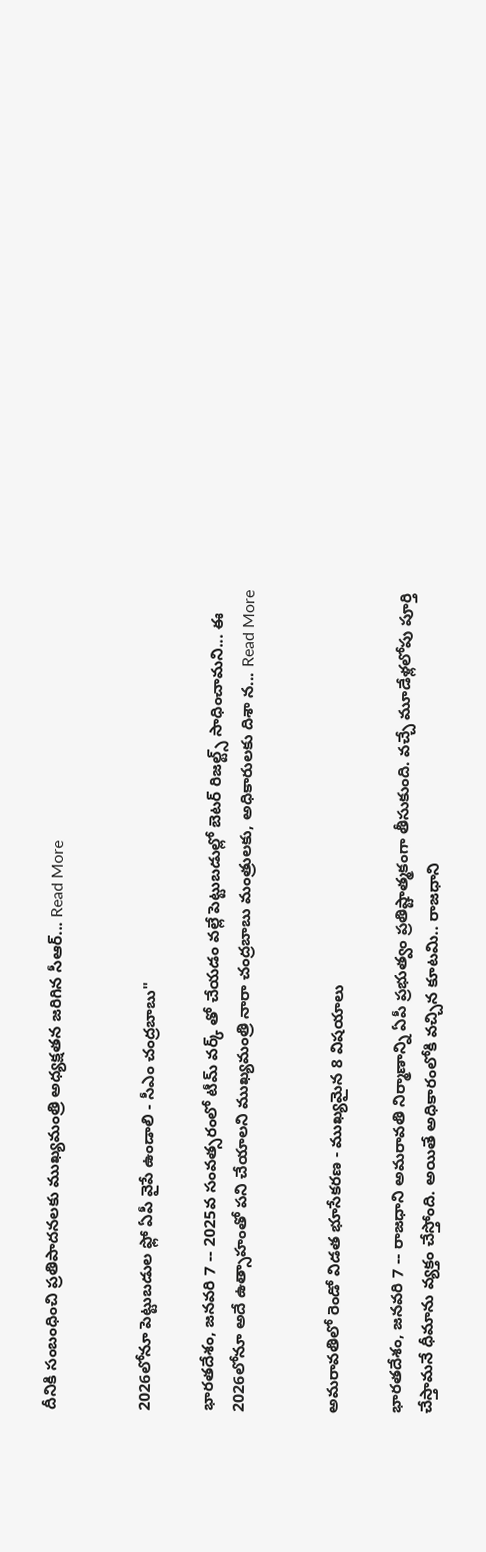దీనికి సంబంధించి ప్రతిపాదనలకు ముఖ్యమంత్రి అధ్యక్షతన జరిగిన సీఆర్... Read More


2026లోనూ పెట్టుబడుల ఫ్లో ఏపీ వైపే ఉండాలి - సీఎం చంద్రబాబు"

భారతదేశం, జనవరి 7 -- 2025వ సంవత్సరంలో టీమ్ వర్క్ తో చేయడం వల్లే పెట్టుబడుల్లో బెటర్ రిజల్ట్స్ సాధించామని... ఈ 2026లోనూ అదే ఉత్సాహంతో పని చేయాలని ముఖ్యమంత్రి నారా చంద్రబాబు మంత్రులకు, అధికారులకు దిశా న... Read More


అమరావతిలో రెండో విడత భూసేకరణ - ముఖ్యమైన 8 విషయాలు

భారతదేశం, జనవరి 7 -- రాజధాని అమరావతి నిర్మాణాన్ని ఏపీ ప్రభుత్వం ప్రతిష్టాత్మకంగా తీసుకుంది. వచ్చే మూడేళ్లలోపు పూర్తి చేస్తామనే ధీమాను వ్యక్తం చేస్తోంది. అయితే అధికారంలోకి వచ్చిన కూటమి.. రాజధాని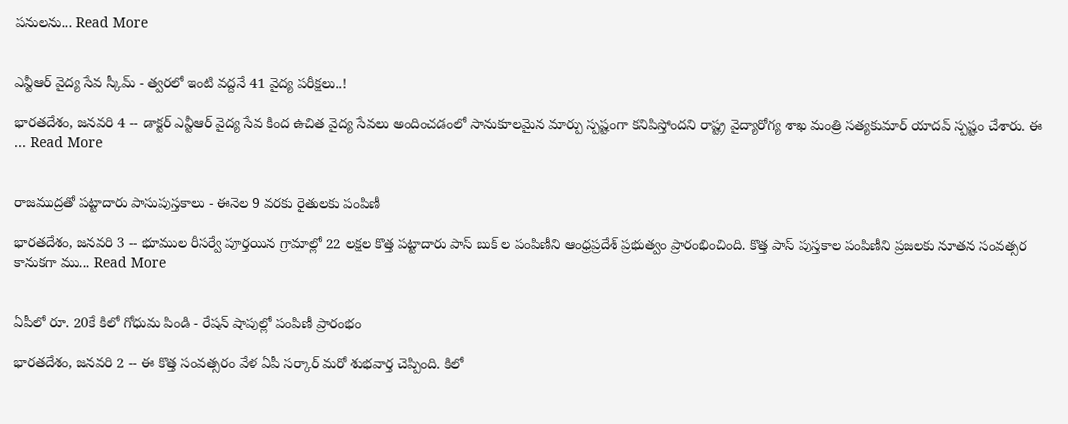పనులను... Read More


ఎన్టీఆర్ వైద్య సేవ స్కీమ్ - త్వ‌ర‌లో ఇంటి వ‌ద్ద‌నే 41 వైద్య ప‌రీక్ష‌లు..!

భారతదేశం, జనవరి 4 -- డాక్ట‌ర్ ఎన్టీఆర్ వైద్య సేవ కింద ఉచిత వైద్య సేవ‌లు అందించ‌డంలో సానుకూల‌మైన మార్పు స్ప‌ష్టంగా క‌నిపిస్తోంద‌ని రాష్ట్ర వైద్యారోగ్య శాఖ మంత్రి స‌త్య‌కుమార్ యాద‌వ్ స్ప‌ష్టం చేశారు. ఈ ... Read More


రాజముద్రతో పట్టాదారు పాసుపుస్తకాలు - ఈనెల 9 వరకు రైతులకు పంపిణీ

భారతదేశం, జనవరి 3 -- భూముల రీసర్వే పూర్తయిన గ్రామాల్లో 22 లక్షల కొత్త పట్టాదారు పాస్ బుక్ ల పంపిణీని ఆంధ్రప్రదేశ్ ప్రభుత్వం ప్రారంభించింది. కొత్త పాస్ పుస్తకాల పంపిణీని ప్రజలకు నూతన సంవత్సర కానుకగా ము... Read More


ఏపీలో రూ. 20కే కిలో గోధుమ పిండి - రేషన్ షాపుల్లో పంపిణీ ప్రారంభం

భారతదేశం, జనవరి 2 -- ఈ కొత్త సంవత్సరం వేళ ఏపీ సర్కార్ మరో శుభవార్త చెప్పింది. కిలో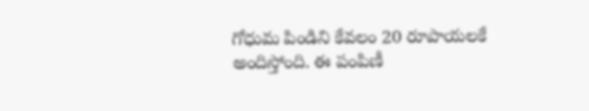గోధుమ పిండిని కేవలం 20 రూపాయలకే అందిస్తోంది. ఈ పంపిణీ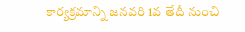కార్యక్రమాన్ని జనవరి 1వ తేదీ నుంచి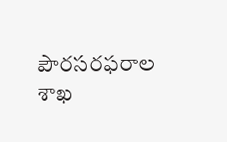పౌరసరఫరాల శాఖ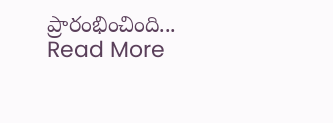ప్రారంభించింది... Read More